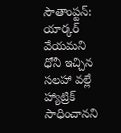సౌతాంప్టన్: యార్కర్ వేయమని ధోనీ ఇచ్చిన సలహా వల్లే హ్యాట్రిక్ సాధించానని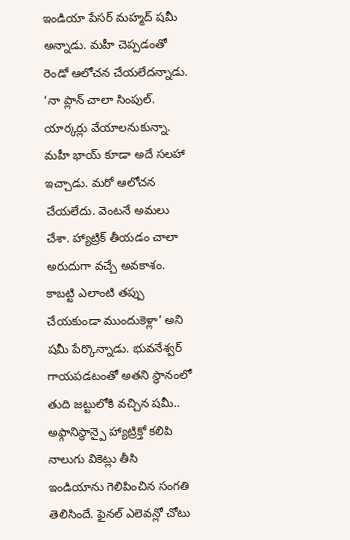ఇండియా పేసర్ మహ్మద్ షమీ అన్నాడు. మహీ చెప్పడంతో రెండో ఆలోచన చేయలేదన్నాడు. ‘నా ప్లాన్ చాలా సింపుల్. యార్కర్లు వేయాలనుకున్నా. మహీ భాయ్ కూడా అదే సలహా ఇచ్చాడు. మరో ఆలోచన చేయలేదు. వెంటనే అమలు చేశా. హ్యాట్రిక్ తీయడం చాలా అరుదుగా వచ్చే అవకాశం. కాబట్టి ఎలాంటి తప్పు చేయకుండా ముందుకెళ్లా’ అని షమీ పేర్కొన్నాడు. భువనేశ్వర్ గాయపడటంతో అతని స్థానంలో తుది జట్టులోకి వచ్చిన షమీ.. అఫ్గానిస్థాన్పై హ్యాట్రిక్తో కలిపి నాలుగు వికెట్లు తీసి ఇండియాను గెలిపించిన సంగతి తెలిసిందే. ఫైనల్ ఎలెవన్లో చోటు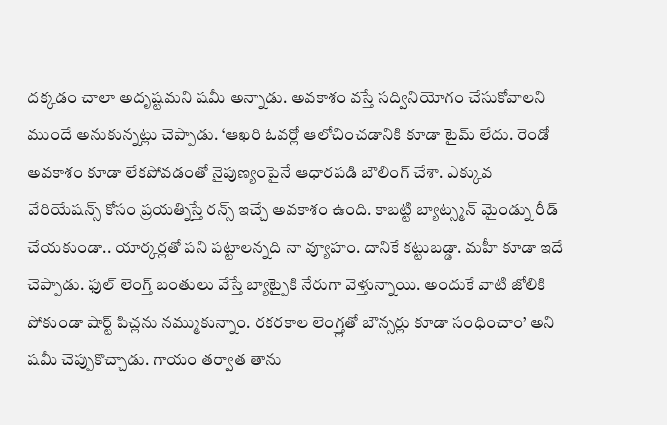దక్కడం చాలా అదృష్టమని షమీ అన్నాడు. అవకాశం వస్తే సద్వినియోగం చేసుకోవాలని ముందే అనుకున్నట్లు చెప్పాడు. ‘ఆఖరి ఓవర్లో ఆలోచించడానికి కూడా టైమ్ లేదు. రెండో అవకాశం కూడా లేకపోవడంతో నైపుణ్యంపైనే ఆధారపడి బౌలింగ్ చేశా. ఎక్కువ వేరియేషన్స్ కోసం ప్రయత్నిస్తే రన్స్ ఇచ్చే అవకాశం ఉంది. కాబట్టి బ్యాట్స్మన్ మైండ్ను రీడ్ చేయకుండా.. యార్కర్లతో పని పట్టాలన్నది నా వ్యూహం. దానికే కట్టుబడ్డా. మహీ కూడా ఇదే చెప్పాడు. ఫుల్ లెంగ్త్ బంతులు వేస్తే బ్యాట్పైకి నేరుగా వెళ్తున్నాయి. అందుకే వాటి జోలికి పోకుండా షార్ట్ పిచ్లను నమ్ముకున్నాం. రకరకాల లెంగ్త్లతో బౌన్సర్లు కూడా సంధించాం’ అని షమీ చెప్పుకొచ్చాడు. గాయం తర్వాత తాను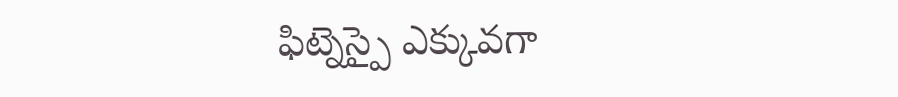ఫిట్నెస్పై ఎక్కువగా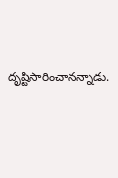దృష్టిసారించానన్నాడు.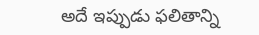అదే ఇప్పుడు ఫలితాన్ని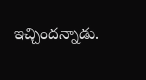ఇచ్చిందన్నాడు.